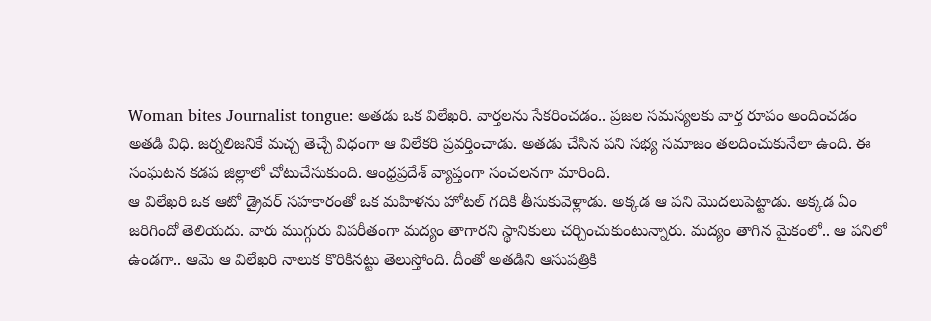Woman bites Journalist tongue: అతడు ఒక విలేఖరి. వార్తలను సేకరించడం.. ప్రజల సమస్యలకు వార్త రూపం అందించడం అతడి విధి. జర్నలిజనికే మచ్చ తెచ్చే విధంగా ఆ విలేకరి ప్రవర్తించాడు. అతడు చేసిన పని సభ్య సమాజం తలదించుకునేలా ఉంది. ఈ సంఘటన కడప జిల్లాలో చోటుచేసుకుంది. ఆంధ్రప్రదేశ్ వ్యాప్తంగా సంచలనగా మారింది.
ఆ విలేఖరి ఒక ఆటో డ్రైవర్ సహకారంతో ఒక మహిళను హోటల్ గదికి తీసుకువెళ్లాడు. అక్కడ ఆ పని మొదలుపెట్టాడు. అక్కడ ఏం జరిగిందో తెలియదు. వారు ముగ్గురు విపరీతంగా మద్యం తాగారని స్థానికులు చర్చించుకుంటున్నారు. మద్యం తాగిన మైకంలో.. ఆ పనిలో ఉండగా.. ఆమె ఆ విలేఖరి నాలుక కొరికినట్టు తెలుస్తోంది. దీంతో అతడిని ఆసుపత్రికి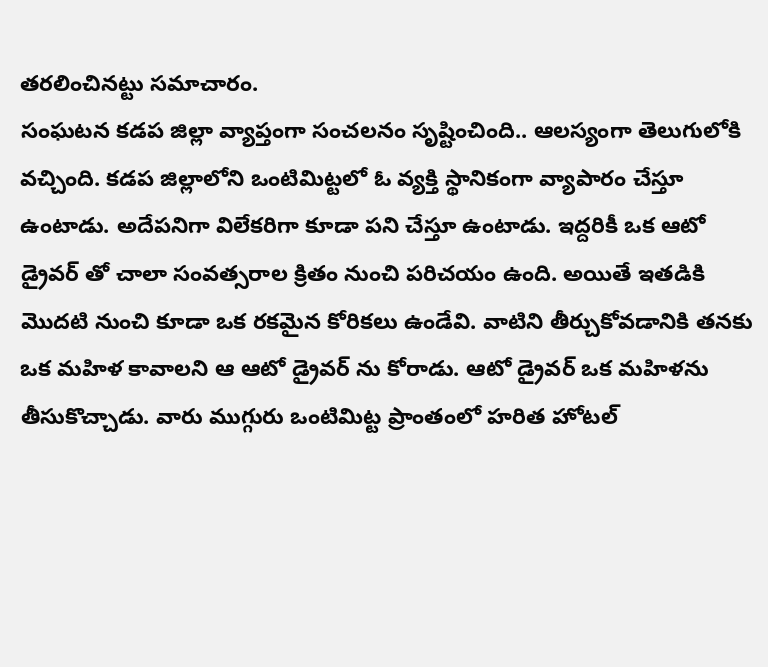తరలించినట్టు సమాచారం.
సంఘటన కడప జిల్లా వ్యాప్తంగా సంచలనం సృష్టించింది.. ఆలస్యంగా తెలుగులోకి వచ్చింది. కడప జిల్లాలోని ఒంటిమిట్టలో ఓ వ్యక్తి స్థానికంగా వ్యాపారం చేస్తూ ఉంటాడు. అదేపనిగా విలేకరిగా కూడా పని చేస్తూ ఉంటాడు. ఇద్దరికీ ఒక ఆటో డ్రైవర్ తో చాలా సంవత్సరాల క్రితం నుంచి పరిచయం ఉంది. అయితే ఇతడికి మొదటి నుంచి కూడా ఒక రకమైన కోరికలు ఉండేవి. వాటిని తీర్చుకోవడానికి తనకు ఒక మహిళ కావాలని ఆ ఆటో డ్రైవర్ ను కోరాడు. ఆటో డ్రైవర్ ఒక మహిళను తీసుకొచ్చాడు. వారు ముగ్గురు ఒంటిమిట్ట ప్రాంతంలో హరిత హోటల్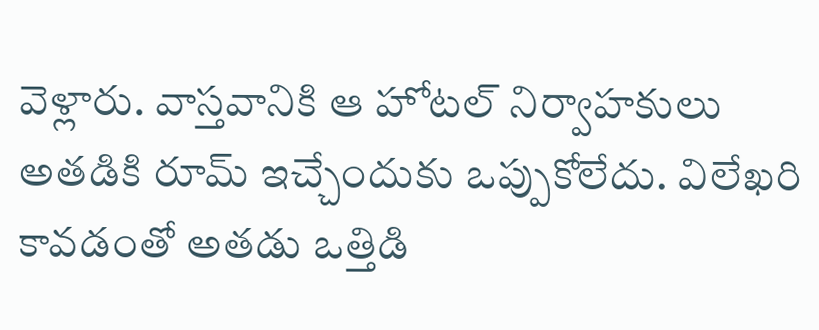వెళ్లారు. వాస్తవానికి ఆ హోటల్ నిర్వాహకులు అతడికి రూమ్ ఇచ్చేందుకు ఒప్పుకోలేదు. విలేఖరి కావడంతో అతడు ఒత్తిడి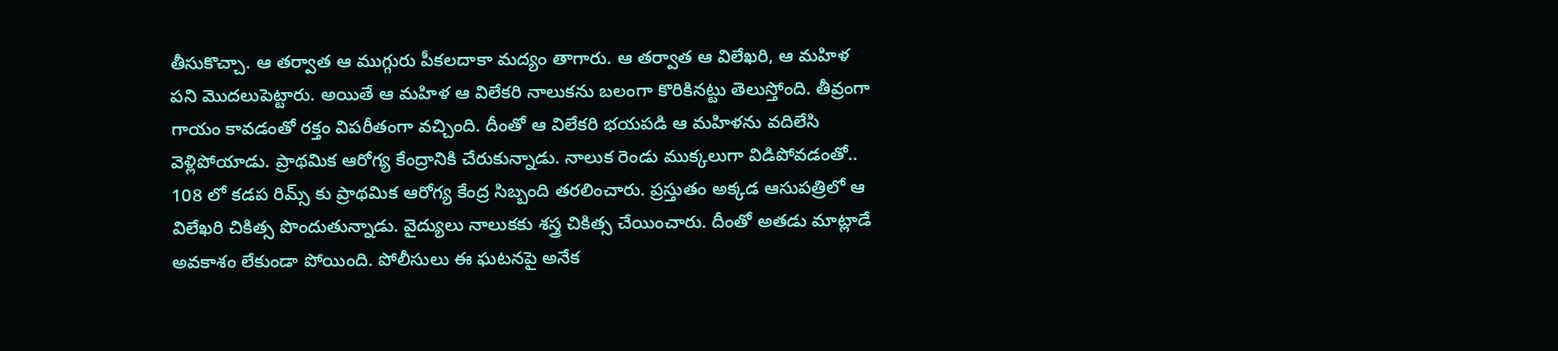తీసుకొచ్చా. ఆ తర్వాత ఆ ముగ్గురు పీకలదాకా మద్యం తాగారు. ఆ తర్వాత ఆ విలేఖరి, ఆ మహిళ పని మొదలుపెట్టారు. అయితే ఆ మహిళ ఆ విలేకరి నాలుకను బలంగా కొరికినట్టు తెలుస్తోంది. తీవ్రంగా గాయం కావడంతో రక్తం విపరీతంగా వచ్చింది. దీంతో ఆ విలేకరి భయపడి ఆ మహిళను వదిలేసి వెళ్లిపోయాడు. ప్రాథమిక ఆరోగ్య కేంద్రానికి చేరుకున్నాడు. నాలుక రెండు ముక్కలుగా విడిపోవడంతో.. 108 లో కడప రిమ్స్ కు ప్రాథమిక ఆరోగ్య కేంద్ర సిబ్బంది తరలించారు. ప్రస్తుతం అక్కడ ఆసుపత్రిలో ఆ విలేఖరి చికిత్స పొందుతున్నాడు. వైద్యులు నాలుకకు శస్త్ర చికిత్స చేయించారు. దీంతో అతడు మాట్లాడే అవకాశం లేకుండా పోయింది. పోలీసులు ఈ ఘటనపై అనేక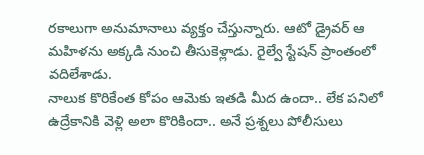రకాలుగా అనుమానాలు వ్యక్తం చేస్తున్నారు. ఆటో డ్రైవర్ ఆ మహిళను అక్కడి నుంచి తీసుకెళ్లాడు. రైల్వే స్టేషన్ ప్రాంతంలో వదిలేశాడు.
నాలుక కొరికేంత కోపం ఆమెకు ఇతడి మీద ఉందా.. లేక పనిలో ఉద్రేకానికి వెళ్లి అలా కొరికిందా.. అనే ప్రశ్నలు పోలీసులు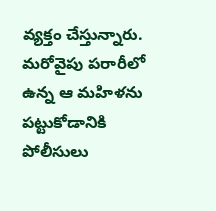వ్యక్తం చేస్తున్నారు. మరోవైపు పరారీలో ఉన్న ఆ మహిళను పట్టుకోడానికి పోలీసులు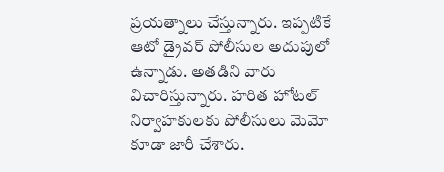ప్రయత్నాలు చేస్తున్నారు. ఇప్పటికే ఆటో డ్రైవర్ పోలీసుల అదుపులో ఉన్నాడు. అతడిని వారు విచారిస్తున్నారు. హరిత హోటల్ నిర్వాహకులకు పోలీసులు మెమో కూడా జారీ చేశారు.